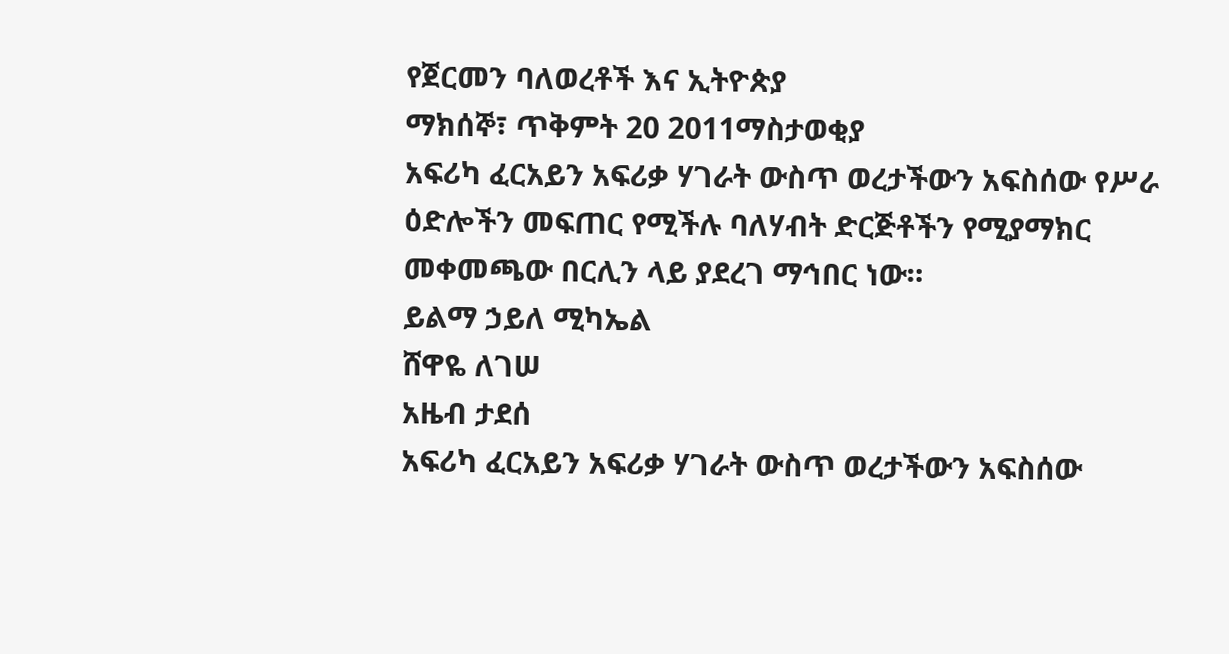የጀርመን ባለወረቶች እና ኢትዮጵያ
ማክሰኞ፣ ጥቅምት 20 2011ማስታወቂያ
አፍሪካ ፈርአይን አፍሪቃ ሃገራት ውስጥ ወረታችውን አፍስሰው የሥራ ዕድሎችን መፍጠር የሚችሉ ባለሃብት ድርጅቶችን የሚያማክር መቀመጫው በርሊን ላይ ያደረገ ማኅበር ነው።
ይልማ ኃይለ ሚካኤል
ሸዋዬ ለገሠ
አዜብ ታደሰ
አፍሪካ ፈርአይን አፍሪቃ ሃገራት ውስጥ ወረታችውን አፍስሰው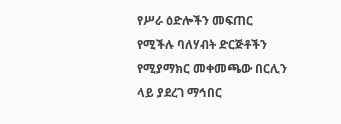የሥራ ዕድሎችን መፍጠር የሚችሉ ባለሃብት ድርጅቶችን የሚያማክር መቀመጫው በርሊን ላይ ያደረገ ማኅበር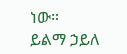ነው።
ይልማ ኃይለ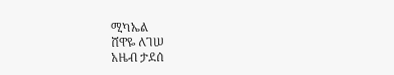ሚካኤል
ሸዋዬ ለገሠ
አዜብ ታደሰ